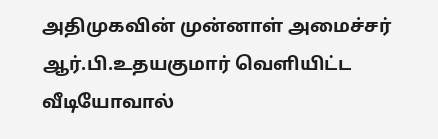அதிமுகவின் முன்னாள் அமைச்சர் ஆர்.பி.உதயகுமார் வெளியிட்ட வீடியோவால்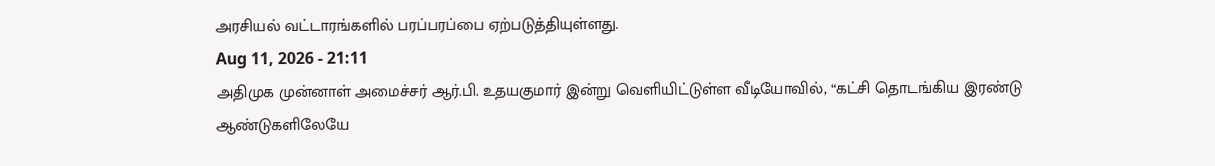அரசியல் வட்டாரங்களில் பரப்பரப்பை ஏற்படுத்தியுள்ளது.
Aug 11, 2026 - 21:11
அதிமுக முன்னாள் அமைச்சர் ஆர்.பி. உதயகுமார் இன்று வெளியிட்டுள்ள வீடியோவில், “கட்சி தொடங்கிய இரண்டு ஆண்டுகளிலேயே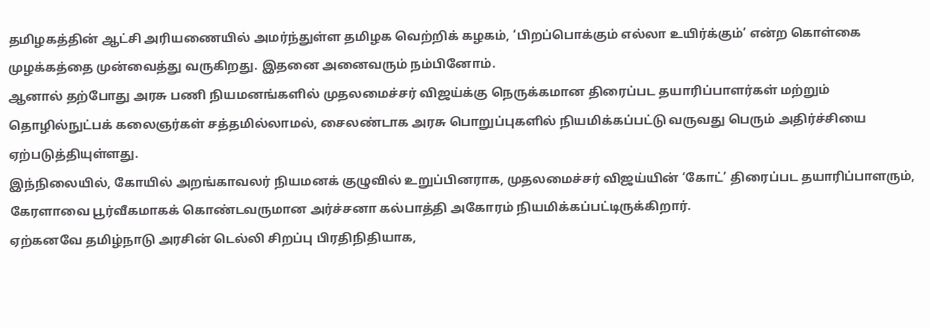தமிழகத்தின் ஆட்சி அரியணையில் அமர்ந்துள்ள தமிழக வெற்றிக் கழகம், ‘பிறப்பொக்கும் எல்லா உயிர்க்கும்’ என்ற கொள்கை முழக்கத்தை முன்வைத்து வருகிறது. இதனை அனைவரும் நம்பினோம்.
ஆனால் தற்போது அரசு பணி நியமனங்களில் முதலமைச்சர் விஜய்க்கு நெருக்கமான திரைப்பட தயாரிப்பாளர்கள் மற்றும் தொழில்நுட்பக் கலைஞர்கள் சத்தமில்லாமல், சைலண்டாக அரசு பொறுப்புகளில் நியமிக்கப்பட்டு வருவது பெரும் அதிர்ச்சியை ஏற்படுத்தியுள்ளது.
இந்நிலையில், கோயில் அறங்காவலர் நியமனக் குழுவில் உறுப்பினராக, முதலமைச்சர் விஜய்யின் ‘கோட்’ திரைப்பட தயாரிப்பாளரும், கேரளாவை பூர்வீகமாகக் கொண்டவருமான அர்ச்சனா கல்பாத்தி அகோரம் நியமிக்கப்பட்டிருக்கிறார்.
ஏற்கனவே தமிழ்நாடு அரசின் டெல்லி சிறப்பு பிரதிநிதியாக,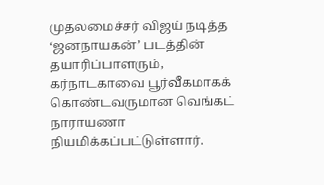முதலமைச்சர் விஜய் நடித்த ‘ஜனநாயகன்’ படத்தின் தயாரிப்பாளரும், கர்நாடகாவை பூர்வீகமாகக் கொண்டவருமான வெங்கட் நாராயணா நியமிக்கப்பட்டுள்ளார்.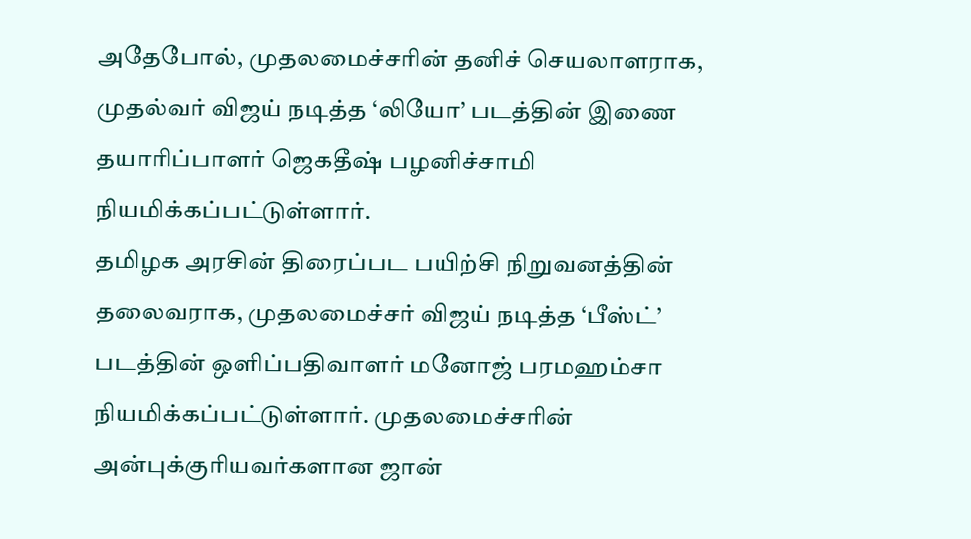அதேபோல், முதலமைச்சரின் தனிச் செயலாளராக, முதல்வர் விஜய் நடித்த ‘லியோ’ படத்தின் இணை தயாரிப்பாளர் ஜெகதீஷ் பழனிச்சாமி நியமிக்கப்பட்டுள்ளார்.
தமிழக அரசின் திரைப்பட பயிற்சி நிறுவனத்தின் தலைவராக, முதலமைச்சர் விஜய் நடித்த ‘பீஸ்ட்’ படத்தின் ஒளிப்பதிவாளர் மனோஜ் பரமஹம்சா நியமிக்கப்பட்டுள்ளார். முதலமைச்சரின் அன்புக்குரியவர்களான ஜான்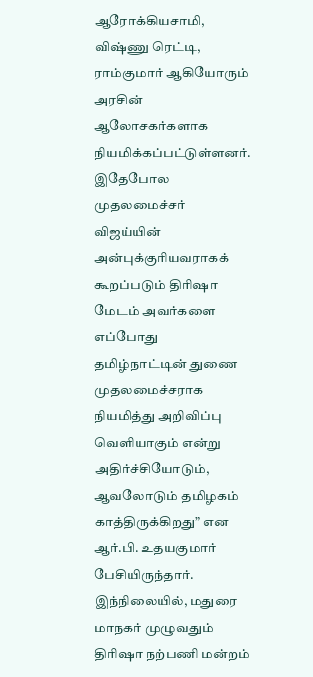ஆரோக்கியசாமி, விஷ்ணு ரெட்டி, ராம்குமார் ஆகியோரும் அரசின் ஆலோசகர்களாக நியமிக்கப்பட்டுள்ளனர்.
இதேபோல முதலமைச்சர் விஜய்யின் அன்புக்குரியவராகக் கூறப்படும் திரிஷா மேடம் அவர்களை எப்போது தமிழ்நாட்டின் துணை முதலமைச்சராக நியமித்து அறிவிப்பு வெளியாகும் என்று அதிர்ச்சியோடும், ஆவலோடும் தமிழகம் காத்திருக்கிறது” என ஆர்.பி. உதயகுமார் பேசியிருந்தார்.
இந்நிலையில், மதுரை மாநகர் முழுவதும் திரிஷா நற்பணி மன்றம்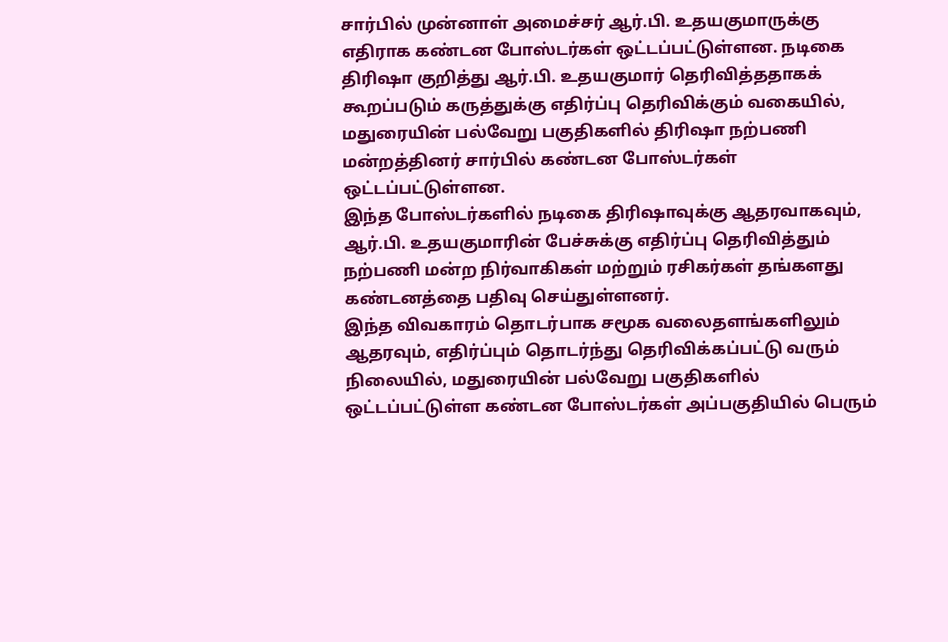சார்பில் முன்னாள் அமைச்சர் ஆர்.பி. உதயகுமாருக்கு எதிராக கண்டன போஸ்டர்கள் ஒட்டப்பட்டுள்ளன. நடிகை திரிஷா குறித்து ஆர்.பி. உதயகுமார் தெரிவித்ததாகக் கூறப்படும் கருத்துக்கு எதிர்ப்பு தெரிவிக்கும் வகையில், மதுரையின் பல்வேறு பகுதிகளில் திரிஷா நற்பணி மன்றத்தினர் சார்பில் கண்டன போஸ்டர்கள் ஒட்டப்பட்டுள்ளன.
இந்த போஸ்டர்களில் நடிகை திரிஷாவுக்கு ஆதரவாகவும், ஆர்.பி. உதயகுமாரின் பேச்சுக்கு எதிர்ப்பு தெரிவித்தும் நற்பணி மன்ற நிர்வாகிகள் மற்றும் ரசிகர்கள் தங்களது கண்டனத்தை பதிவு செய்துள்ளனர்.
இந்த விவகாரம் தொடர்பாக சமூக வலைதளங்களிலும் ஆதரவும், எதிர்ப்பும் தொடர்ந்து தெரிவிக்கப்பட்டு வரும் நிலையில், மதுரையின் பல்வேறு பகுதிகளில் ஒட்டப்பட்டுள்ள கண்டன போஸ்டர்கள் அப்பகுதியில் பெரும்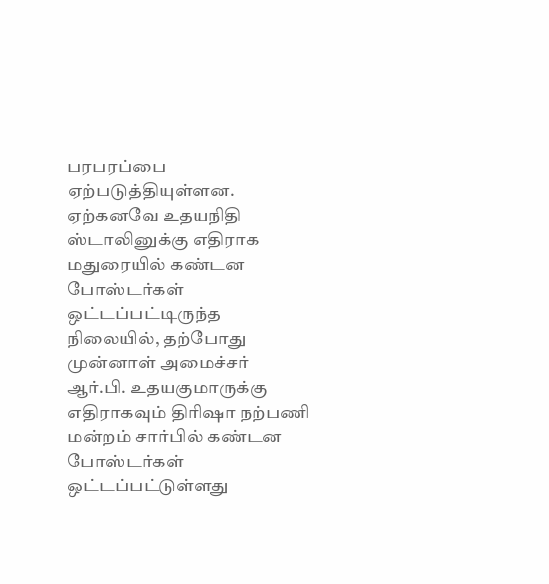பரபரப்பை ஏற்படுத்தியுள்ளன. ஏற்கனவே உதயநிதி ஸ்டாலினுக்கு எதிராக மதுரையில் கண்டன போஸ்டர்கள் ஒட்டப்பட்டிருந்த நிலையில், தற்போது முன்னாள் அமைச்சர் ஆர்.பி. உதயகுமாருக்கு எதிராகவும் திரிஷா நற்பணி மன்றம் சார்பில் கண்டன போஸ்டர்கள் ஒட்டப்பட்டுள்ளது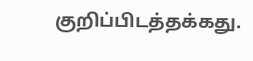குறிப்பிடத்தக்கது.